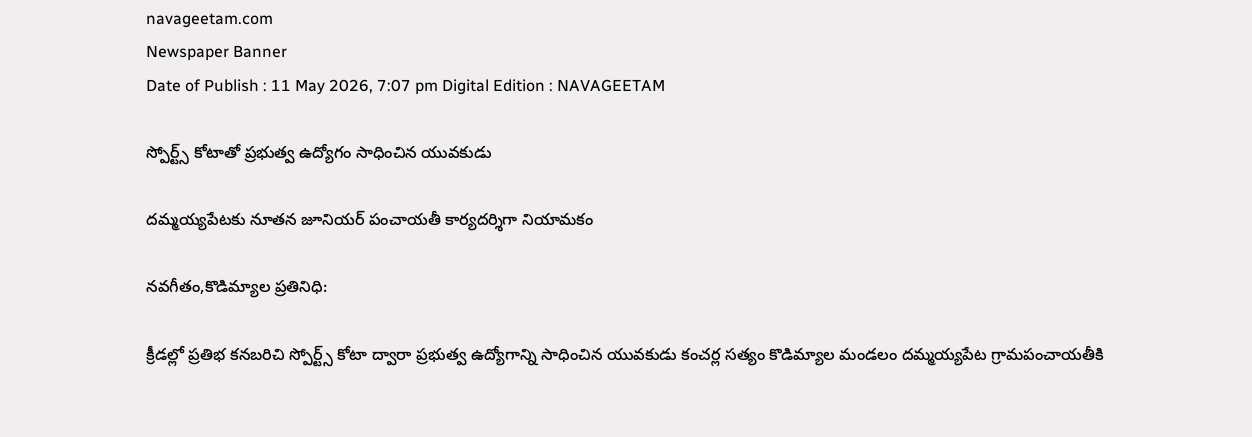navageetam.com
Newspaper Banner
Date of Publish : 11 May 2026, 7:07 pm Digital Edition : NAVAGEETAM

స్పోర్ట్స్ కోటాతో ప్రభుత్వ ఉద్యోగం సాధించిన యువకుడు

దమ్మయ్యపేటకు నూతన జూనియర్ పంచాయతీ కార్యదర్శిగా నియామకం

నవగీతం,కొడిమ్యాల ప్రతినిధి:

క్రీడల్లో ప్రతిభ కనబరిచి స్పోర్ట్స్ కోటా ద్వారా ప్రభుత్వ ఉద్యోగాన్ని సాధించిన యువకుడు కంచర్ల సత్యం కొడిమ్యాల మండలం దమ్మయ్యపేట గ్రామపంచాయతీకి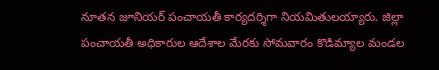నూతన జూనియర్ పంచాయతీ కార్యదర్శిగా నియమితులయ్యారు. జిల్లా పంచాయతీ అధికారుల ఆదేశాల మేరకు సోమవారం కొడిమ్యాల మండల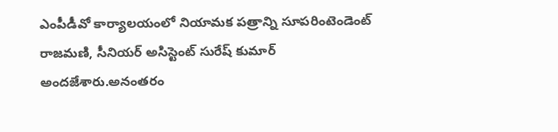ఎంపీడీవో కార్యాలయంలో నియామక పత్రాన్ని సూపరింటెండెంట్ రాజమణి, సీనియర్ అసిస్టెంట్ సురేష్ కుమార్ అందజేశారు.అనంతరం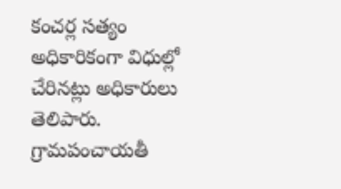కంచర్ల సత్యం అధికారికంగా విధుల్లో చేరినట్లు అధికారులు తెలిపారు. గ్రామపంచాయతీ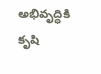అభివృద్ధికి కృషి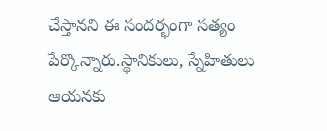చేస్తానని ఈ సందర్భంగా సత్యం పేర్కొన్నారు.స్థానికులు, స్నేహితులు ఆయనకు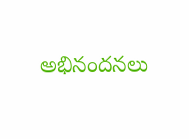అభినందనలు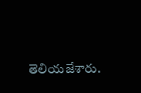తెలియజేశారు.